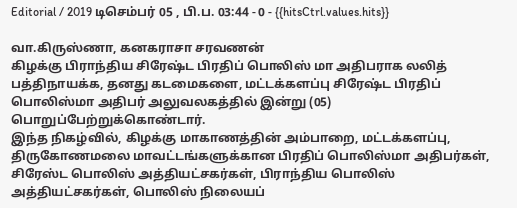Editorial / 2019 டிசெம்பர் 05 , பி.ப. 03:44 - 0 - {{hitsCtrl.values.hits}}

வா.கிருஸ்ணா, கனகராசா சரவணன்
கிழக்கு பிராந்திய சிரேஷ்ட பிரதிப் பொலிஸ் மா அதிபராக லலித் பத்திநாயக்க, தனது கடமைகளை, மட்டக்களப்பு சிரேஷ்ட பிரதிப் பொலிஸ்மா அதிபர் அலுவலகத்தில் இன்று (05) பொறுப்பேற்றுக்கொண்டார்.
இந்த நிகழ்வில், கிழக்கு மாகாணத்தின் அம்பாறை, மட்டக்களப்பு, திருகோணமலை மாவட்டங்களுக்கான பிரதிப் பொலிஸ்மா அதிபர்கள், சிரேஸ்ட பொலிஸ் அத்தியட்சகர்கள், பிராந்திய பொலிஸ் அத்தியட்சகர்கள், பொலிஸ் நிலையப்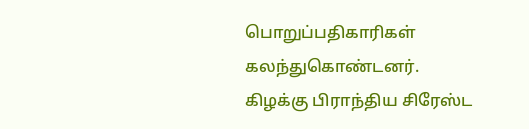பொறுப்பதிகாரிகள் கலந்துகொண்டனர்.
கிழக்கு பிராந்திய சிரேஸ்ட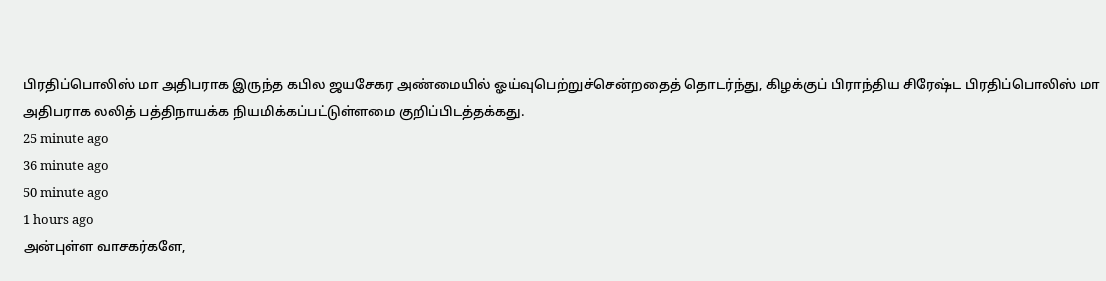பிரதிப்பொலிஸ் மா அதிபராக இருந்த கபில ஜயசேகர அண்மையில் ஓய்வுபெற்றுச்சென்றதைத் தொடர்ந்து, கிழக்குப் பிராந்திய சிரேஷ்ட பிரதிப்பொலிஸ் மா அதிபராக லலித் பத்திநாயக்க நியமிக்கப்பட்டுள்ளமை குறிப்பிடத்தக்கது.
25 minute ago
36 minute ago
50 minute ago
1 hours ago
அன்புள்ள வாசகர்களே,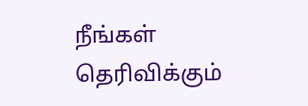நீங்கள் தெரிவிக்கும்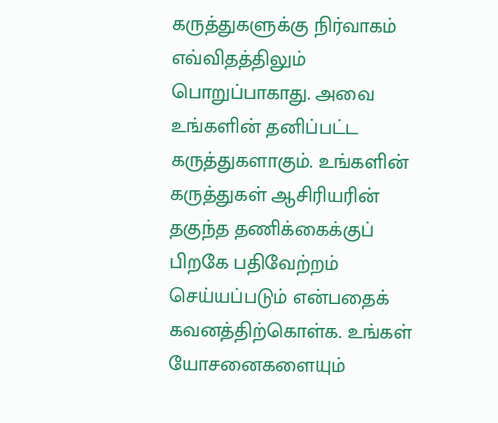கருத்துகளுக்கு நிர்வாகம் எவ்விதத்திலும் பொறுப்பாகாது. அவை உங்களின் தனிப்பட்ட கருத்துகளாகும். உங்களின் கருத்துகள் ஆசிரியரின் தகுந்த தணிக்கைக்குப் பிறகே பதிவேற்றம் செய்யப்படும் என்பதைக் கவனத்திற்கொள்க. உங்கள் யோசனைகளையும்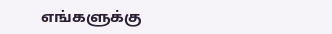எங்களுக்கு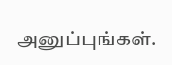அனுப்புங்கள்.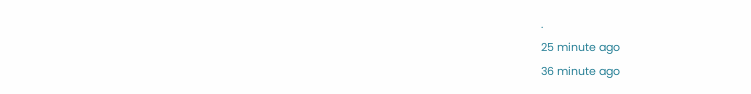.
25 minute ago
36 minute ago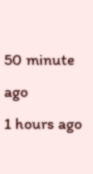50 minute ago
1 hours ago